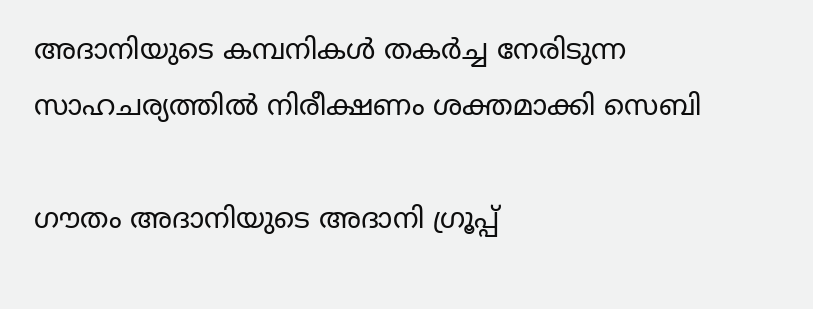അദാനിയുടെ കമ്പനികൾ തകർച്ച നേരിടുന്ന സാഹചര്യത്തിൽ നിരീക്ഷണം ശക്തമാക്കി സെബി

ഗൗതം അദാനിയുടെ അദാനി ഗ്രൂപ്പ്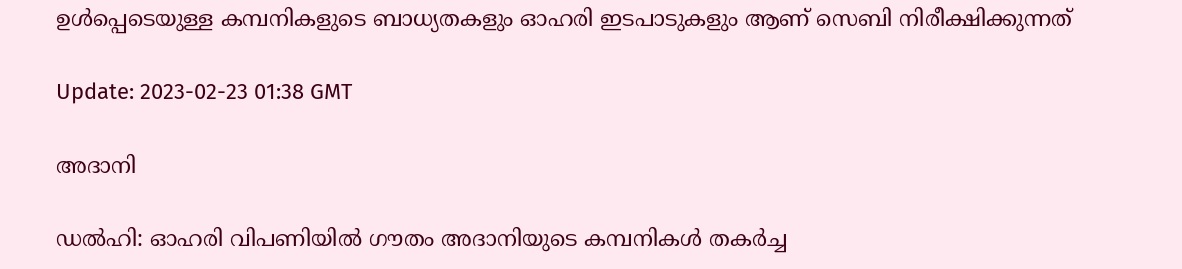ഉൾപ്പെടെയുള്ള കമ്പനികളുടെ ബാധ്യതകളും ഓഹരി ഇടപാടുകളും ആണ് സെബി നിരീക്ഷിക്കുന്നത്

Update: 2023-02-23 01:38 GMT

അദാനി

ഡല്‍ഹി: ഓഹരി വിപണിയിൽ ഗൗതം അദാനിയുടെ കമ്പനികൾ തകർച്ച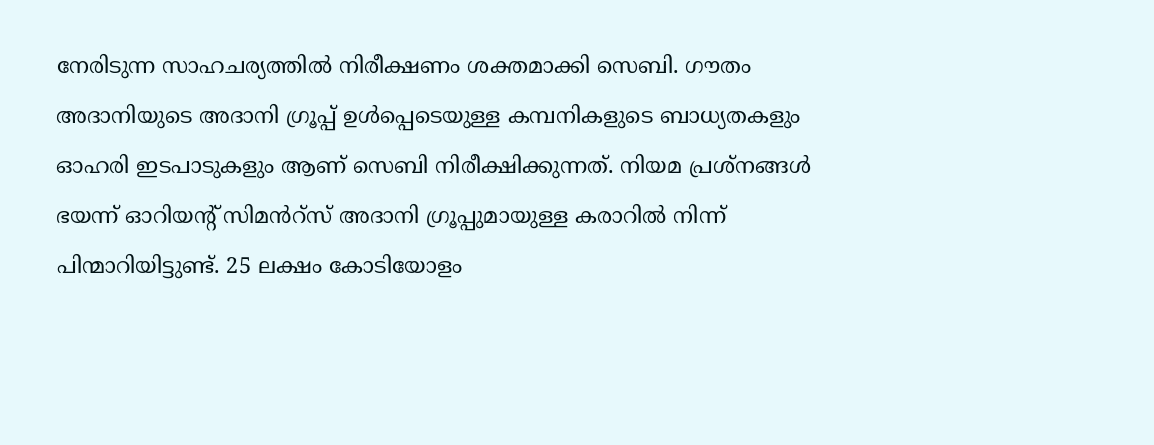നേരിടുന്ന സാഹചര്യത്തിൽ നിരീക്ഷണം ശക്തമാക്കി സെബി. ഗൗതം അദാനിയുടെ അദാനി ഗ്രൂപ്പ് ഉൾപ്പെടെയുള്ള കമ്പനികളുടെ ബാധ്യതകളും ഓഹരി ഇടപാടുകളും ആണ് സെബി നിരീക്ഷിക്കുന്നത്. നിയമ പ്രശ്നങ്ങൾ ഭയന്ന് ഓറിയന്‍റ് സിമൻറ്സ് അദാനി ഗ്രൂപ്പുമായുള്ള കരാറിൽ നിന്ന് പിന്മാറിയിട്ടുണ്ട്. 25 ലക്ഷം കോടിയോളം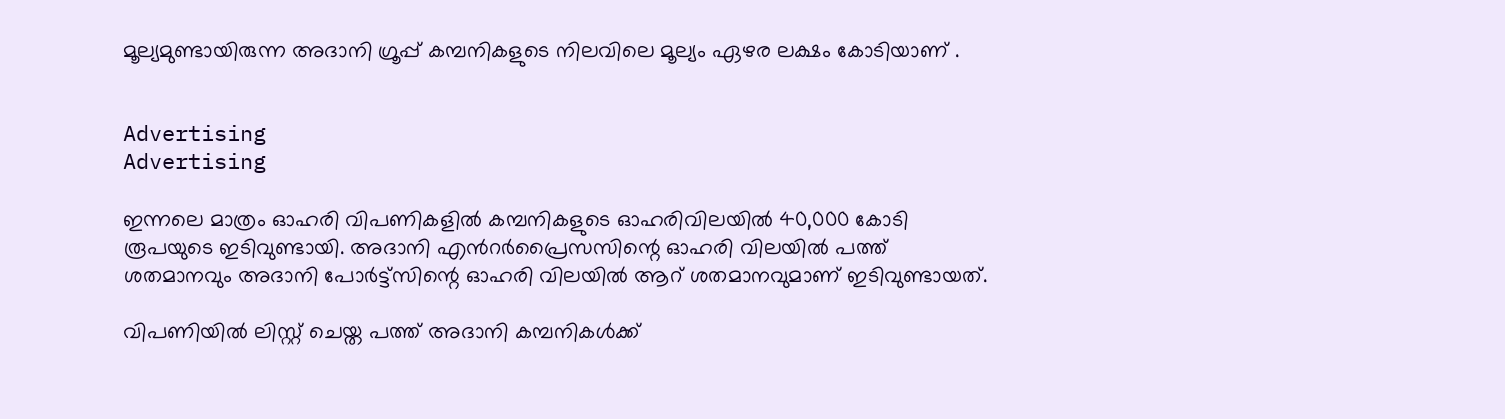മൂല്യമുണ്ടായിരുന്ന അദാനി ഗ്രൂപ്പ് കമ്പനികളുടെ നിലവിലെ മൂല്യം ഏഴര ലക്ഷം കോടിയാണ് .


Advertising
Advertising

ഇന്നലെ മാത്രം ഓഹരി വിപണികളിൽ കമ്പനികളുടെ ഓഹരിവിലയിൽ 40,000 കോടി രൂപയുടെ ഇടിവുണ്ടായി. അദാനി എൻറർപ്രൈസസിന്റെ ഓഹരി വിലയിൽ പത്ത് ശതമാനവും അദാനി പോർട്ട്സിന്റെ ഓഹരി വിലയിൽ ആറ് ശതമാനവുമാണ് ഇടിവുണ്ടായത്.

വിപണിയിൽ ലിസ്റ്റ് ചെയ്ത പത്ത് അദാനി കമ്പനികൾക്ക്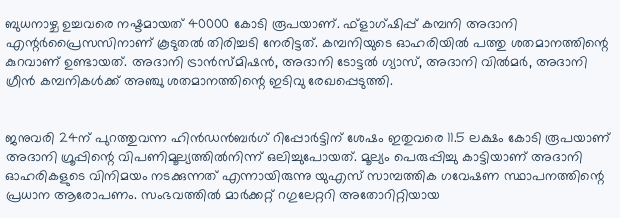ബുധനാഴ്ച ഉച്ചവരെ നഷ്ടമായത് 40000 കോടി രൂപയാണ്. ഫ്‌ളാഗ്ഷിപ്പ് കമ്പനി അദാനി എന്റർപ്രൈസസിനാണ് കൂടുതൽ തിരിച്ചടി നേരിട്ടത്. കമ്പനിയുടെ ഓഹരിയിൽ പത്തു ശതമാനത്തിന്റെ കുറവാണ് ഉണ്ടായത്. അദാനി ട്രാൻസ്മിഷൻ, അദാനി ടോട്ടൽ ഗ്യാസ്, അദാനി വിൽമർ, അദാനി ഗ്രീൻ കമ്പനികൾക്ക് അഞ്ചു ശതമാനത്തിന്റെ ഇടിവു രേഖപ്പെടുത്തി.


ജനുവരി 24ന് പുറത്തുവന്ന ഹിൻഡൻബർഗ് റിപ്പോർട്ടിന് ശേഷം ഇതുവരെ 11.5 ലക്ഷം കോടി രൂപയാണ് അദാനി ഗ്രൂപ്പിന്റെ വിപണിമൂല്യത്തിൽനിന്ന് ഒലിച്ചുപോയത്. മൂല്യം പെരുപ്പിച്ചു കാട്ടിയാണ് അദാനി ഓഹരികളുടെ വിനിമയം നടക്കുന്നത് എന്നായിരുന്നു യുഎസ് സാമ്പത്തിക ഗവേഷണ സ്ഥാപനത്തിന്റെ പ്രധാന ആരോപണം. സംഭവത്തിൽ മാർക്കറ്റ് റഗുലേറ്ററി അതോറിറ്റിയായ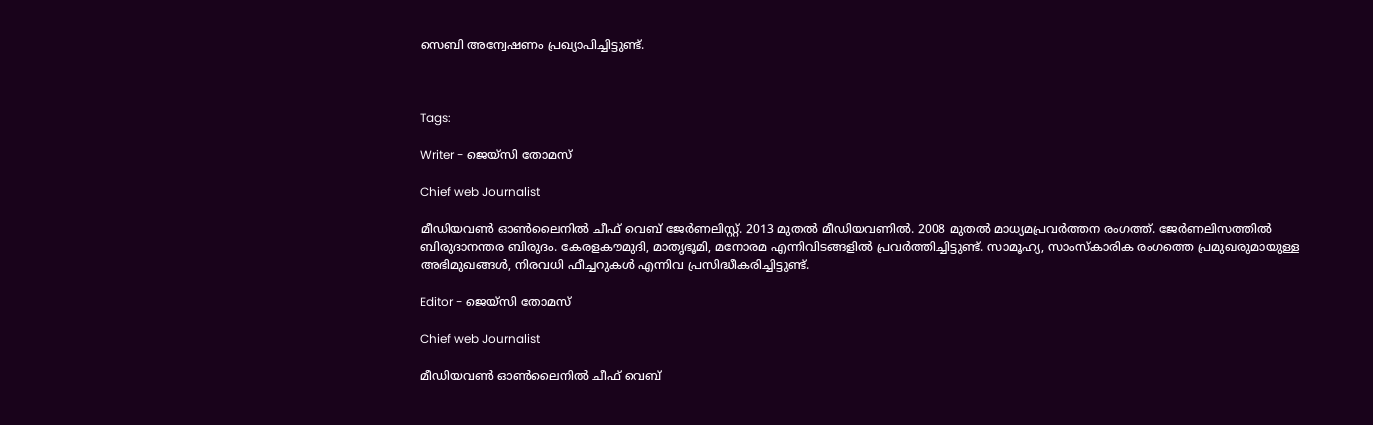സെബി അന്വേഷണം പ്രഖ്യാപിച്ചിട്ടുണ്ട്.



Tags:

Writer - ജെയ്സി തോമസ്

Chief web Journalist

മീഡിയവൺ ഓൺലൈനിൽ ചീഫ് വെബ് ജേർണലിസ്റ്റ്. 2013 മുതൽ മീഡിയവണിൽ. 2008 മുതൽ മാധ്യമപ്രവർത്തന രംഗത്ത്. ജേർണലിസത്തിൽ ബിരുദാനന്തര ബിരുദം. കേരളകൗമുദി, മാതൃഭൂമി, മനോരമ എന്നിവിടങ്ങളിൽ പ്രവർത്തിച്ചിട്ടുണ്ട്. സാമൂഹ്യ, സാംസ്‌കാരിക രംഗത്തെ പ്രമുഖരുമായുള്ള അഭിമുഖങ്ങൾ, നിരവധി ഫീച്ചറുകൾ എന്നിവ പ്രസിദ്ധീകരിച്ചിട്ടുണ്ട്.

Editor - ജെയ്സി തോമസ്

Chief web Journalist

മീഡിയവൺ ഓൺലൈനിൽ ചീഫ് വെബ്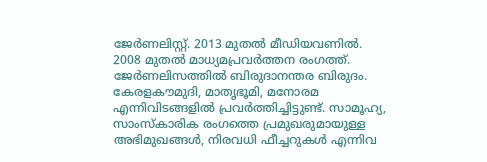ജേർണലിസ്റ്റ്. 2013 മുതൽ മീഡിയവണിൽ. 2008 മുതൽ മാധ്യമപ്രവർത്തന രംഗത്ത്. ജേർണലിസത്തിൽ ബിരുദാനന്തര ബിരുദം. കേരളകൗമുദി, മാതൃഭൂമി, മനോരമ എന്നിവിടങ്ങളിൽ പ്രവർത്തിച്ചിട്ടുണ്ട്. സാമൂഹ്യ, സാംസ്‌കാരിക രംഗത്തെ പ്രമുഖരുമായുള്ള അഭിമുഖങ്ങൾ, നിരവധി ഫീച്ചറുകൾ എന്നിവ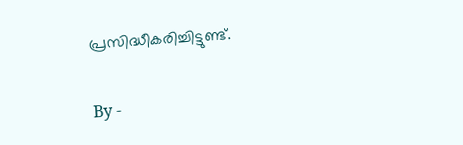പ്രസിദ്ധീകരിച്ചിട്ടുണ്ട്.

By -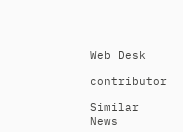Web Desk

contributor

Similar News